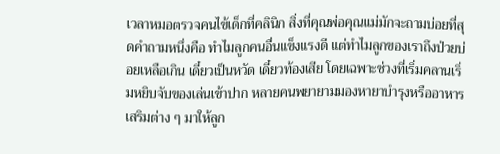เวลาหมอตรวจคนไข้เด็กที่คลินิก สิ่งที่คุณพ่อคุณแม่มักจะถามบ่อยที่สุดคำถามหนึ่งคือ ทำไมลูกคนอื่นแข็งแรงดี แต่ทำไมลูกของเราถึงป่วยบ่อยเหลือเกิน เดี๋ยวเป็นหวัด เดี๋ยวท้องเสีย โดยเฉพาะช่วงที่เริ่มคลานเริ่มหยิบจับของเล่นเข้าปาก หลายคนพยายามมองหายาบำรุงหรืออาหารเสริมต่าง ๆ มาให้ลูก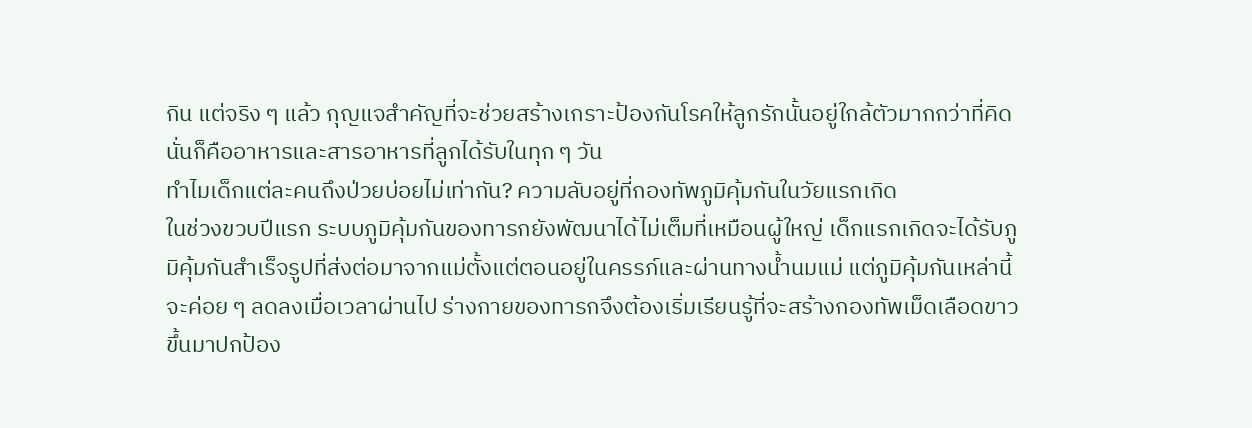กิน แต่จริง ๆ แล้ว กุญแจสำคัญที่จะช่วยสร้างเกราะป้องกันโรคให้ลูกรักนั้นอยู่ใกล้ตัวมากกว่าที่คิด นั่นก็คืออาหารและสารอาหารที่ลูกได้รับในทุก ๆ วัน
ทำไมเด็กแต่ละคนถึงป่วยบ่อยไม่เท่ากัน? ความลับอยู่ที่กองทัพภูมิคุ้มกันในวัยแรกเกิด
ในช่วงขวบปีแรก ระบบภูมิคุ้มกันของทารกยังพัฒนาได้ไม่เต็มที่เหมือนผู้ใหญ่ เด็กแรกเกิดจะได้รับภูมิคุ้มกันสำเร็จรูปที่ส่งต่อมาจากแม่ตั้งแต่ตอนอยู่ในครรภ์และผ่านทางน้ำนมแม่ แต่ภูมิคุ้มกันเหล่านี้จะค่อย ๆ ลดลงเมื่อเวลาผ่านไป ร่างกายของทารกจึงต้องเริ่มเรียนรู้ที่จะสร้างกองทัพเม็ดเลือดขาวขึ้นมาปกป้อง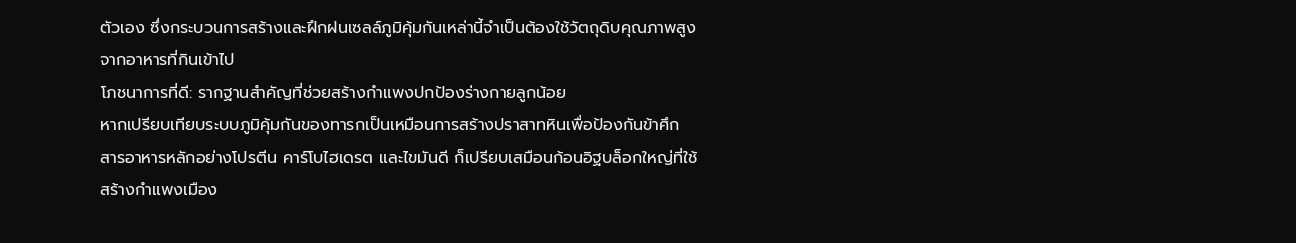ตัวเอง ซึ่งกระบวนการสร้างและฝึกฝนเซลล์ภูมิคุ้มกันเหล่านี้จำเป็นต้องใช้วัตถุดิบคุณภาพสูงจากอาหารที่กินเข้าไป
โภชนาการที่ดี: รากฐานสำคัญที่ช่วยสร้างกำแพงปกป้องร่างกายลูกน้อย
หากเปรียบเทียบระบบภูมิคุ้มกันของทารกเป็นเหมือนการสร้างปราสาทหินเพื่อป้องกันข้าศึก สารอาหารหลักอย่างโปรตีน คาร์โบไฮเดรต และไขมันดี ก็เปรียบเสมือนก้อนอิฐบล็อกใหญ่ที่ใช้สร้างกำแพงเมือง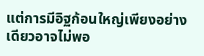แต่การมีอิฐก้อนใหญ่เพียงอย่างเดียวอาจไม่พอ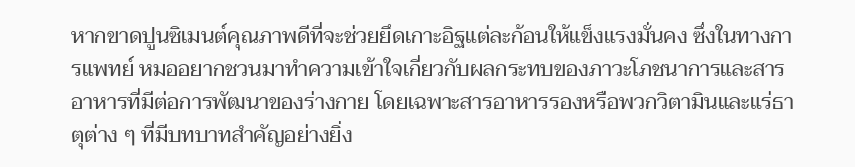หากขาดปูนซิเมนต์คุณภาพดีที่จะช่วยยึดเกาะอิฐแต่ละก้อนให้แข็งแรงมั่นคง ซึ่งในทางการแพทย์ หมออยากชวนมาทำความเข้าใจเกี่ยวกับผลกระทบของภาวะโภชนาการและสารอาหารที่มีต่อการพัฒนาของร่างกาย โดยเฉพาะสารอาหารรองหรือพวกวิตามินและแร่ธาตุต่าง ๆ ที่มีบทบาทสำคัญอย่างยิ่ง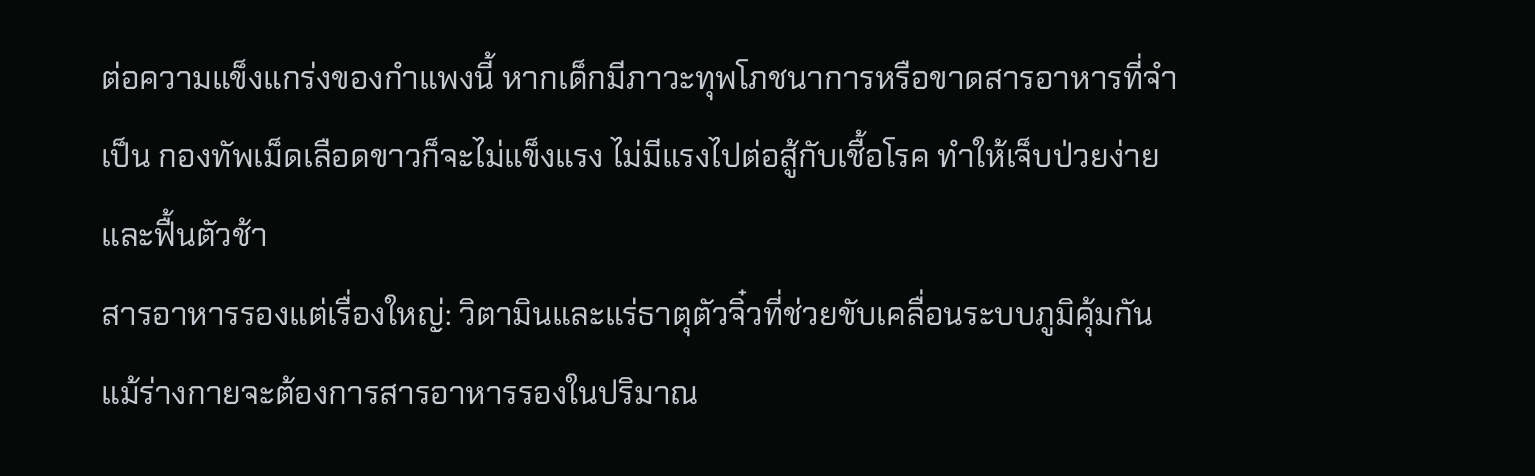ต่อความแข็งแกร่งของกำแพงนี้ หากเด็กมีภาวะทุพโภชนาการหรือขาดสารอาหารที่จำเป็น กองทัพเม็ดเลือดขาวก็จะไม่แข็งแรง ไม่มีแรงไปต่อสู้กับเชื้อโรค ทำให้เจ็บป่วยง่ายและฟื้นตัวช้า
สารอาหารรองแต่เรื่องใหญ่: วิตามินและแร่ธาตุตัวจิ๋วที่ช่วยขับเคลื่อนระบบภูมิคุ้มกัน
แม้ร่างกายจะต้องการสารอาหารรองในปริมาณ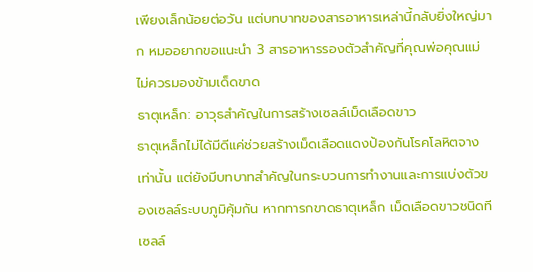เพียงเล็กน้อยต่อวัน แต่บทบาทของสารอาหารเหล่านี้กลับยิ่งใหญ่มาก หมออยากขอแนะนำ 3 สารอาหารรองตัวสำคัญที่คุณพ่อคุณแม่ไม่ควรมองข้ามเด็ดขาด
ธาตุเหล็ก: อาวุธสำคัญในการสร้างเซลล์เม็ดเลือดขาว
ธาตุเหล็กไม่ได้มีดีแค่ช่วยสร้างเม็ดเลือดแดงป้องกันโรคโลหิตจางเท่านั้น แต่ยังมีบทบาทสำคัญในกระบวนการทำงานและการแบ่งตัวของเซลล์ระบบภูมิคุ้มกัน หากทารกขาดธาตุเหล็ก เม็ดเลือดขาวชนิดทีเซลล์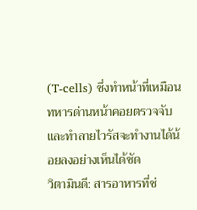(T-cells) ซึ่งทำหน้าที่เหมือนทหารด่านหน้าคอยตรวจจับและทำลายไวรัสจะทำงานได้น้อยลงอย่างเห็นได้ชัด
วิตามินดี: สารอาหารที่ช่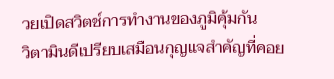วยเปิดสวิตช์การทำงานของภูมิคุ้มกัน
วิตามินดีเปรียบเสมือนกุญแจสำคัญที่คอย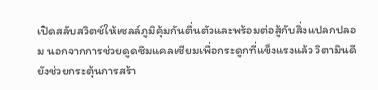เปิดสลับสวิตช์ให้เซลล์ภูมิคุ้มกันตื่นตัวและพร้อมต่อสู้กับสิ่งแปลกปลอม นอกจากการช่วยดูดซึมแคลเซียมเพื่อกระดูกที่แข็งแรงแล้ว วิตามินดียังช่วยกระตุ้นการสร้า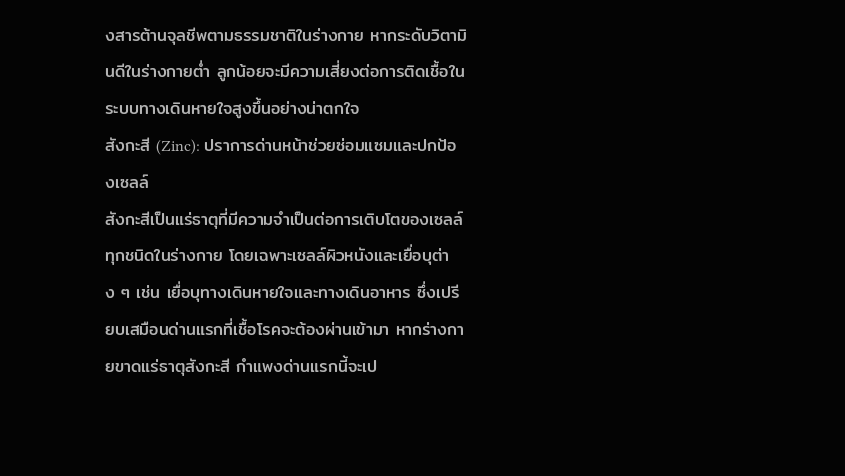งสารต้านจุลชีพตามธรรมชาติในร่างกาย หากระดับวิตามินดีในร่างกายต่ำ ลูกน้อยจะมีความเสี่ยงต่อการติดเชื้อในระบบทางเดินหายใจสูงขึ้นอย่างน่าตกใจ
สังกะสี (Zinc): ปราการด่านหน้าช่วยซ่อมแซมและปกป้องเซลล์
สังกะสีเป็นแร่ธาตุที่มีความจำเป็นต่อการเติบโตของเซลล์ทุกชนิดในร่างกาย โดยเฉพาะเซลล์ผิวหนังและเยื่อบุต่าง ๆ เช่น เยื่อบุทางเดินหายใจและทางเดินอาหาร ซึ่งเปรียบเสมือนด่านแรกที่เชื้อโรคจะต้องผ่านเข้ามา หากร่างกายขาดแร่ธาตุสังกะสี กำแพงด่านแรกนี้จะเป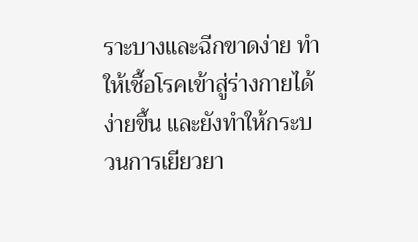ราะบางและฉีกขาดง่าย ทำให้เชื้อโรคเข้าสู่ร่างกายได้ง่ายขึ้น และยังทำให้กระบวนการเยียวยา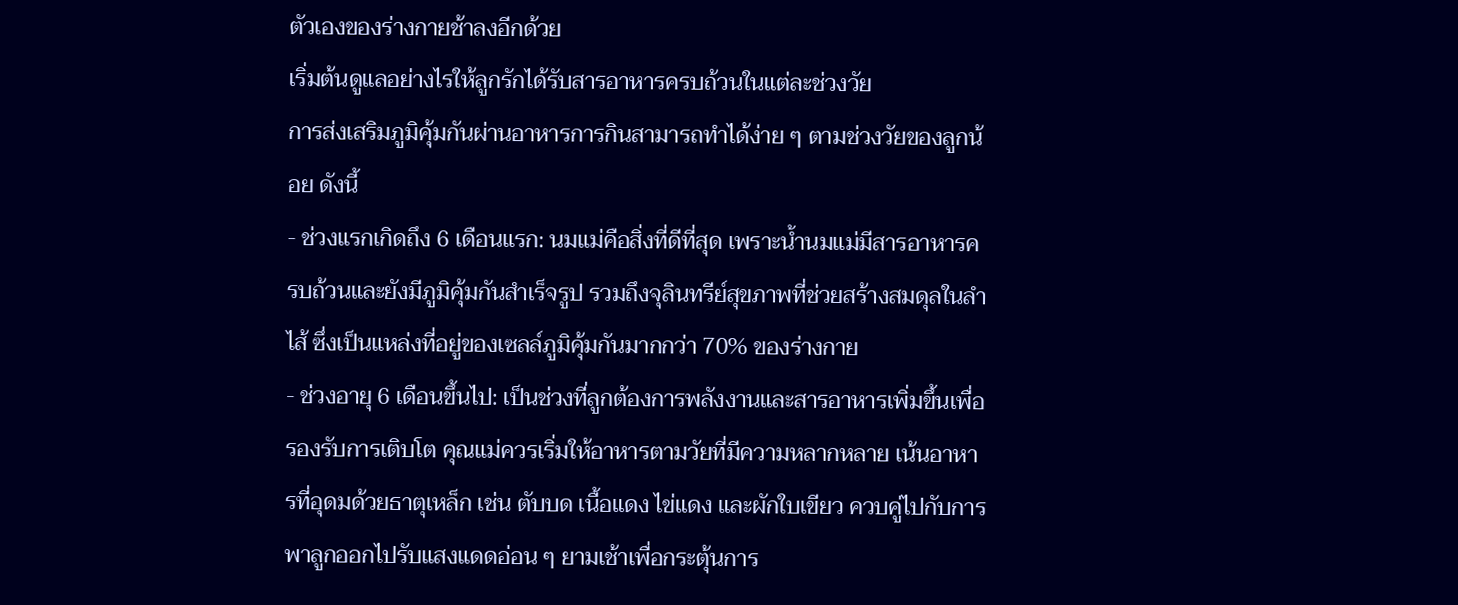ตัวเองของร่างกายช้าลงอีกด้วย
เริ่มต้นดูแลอย่างไรให้ลูกรักได้รับสารอาหารครบถ้วนในแต่ละช่วงวัย
การส่งเสริมภูมิคุ้มกันผ่านอาหารการกินสามารถทำได้ง่าย ๆ ตามช่วงวัยของลูกน้อย ดังนี้
- ช่วงแรกเกิดถึง 6 เดือนแรก: นมแม่คือสิ่งที่ดีที่สุด เพราะน้ำนมแม่มีสารอาหารครบถ้วนและยังมีภูมิคุ้มกันสำเร็จรูป รวมถึงจุลินทรีย์สุขภาพที่ช่วยสร้างสมดุลในลำไส้ ซึ่งเป็นแหล่งที่อยู่ของเซลล์ภูมิคุ้มกันมากกว่า 70% ของร่างกาย
- ช่วงอายุ 6 เดือนขึ้นไป: เป็นช่วงที่ลูกต้องการพลังงานและสารอาหารเพิ่มขึ้นเพื่อรองรับการเติบโต คุณแม่ควรเริ่มให้อาหารตามวัยที่มีความหลากหลาย เน้นอาหารที่อุดมด้วยธาตุเหล็ก เช่น ตับบด เนื้อแดง ไข่แดง และผักใบเขียว ควบคู่ไปกับการพาลูกออกไปรับแสงแดดอ่อน ๆ ยามเช้าเพื่อกระตุ้นการ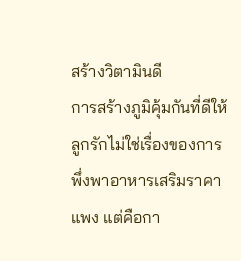สร้างวิตามินดี
การสร้างภูมิคุ้มกันที่ดีให้ลูกรักไม่ใช่เรื่องของการพึ่งพาอาหารเสริมราคาแพง แต่คือกา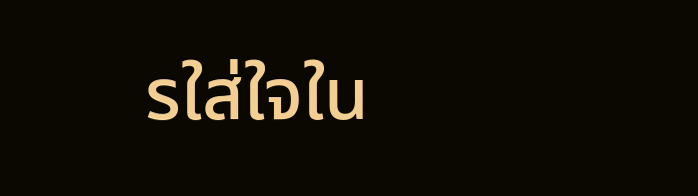รใส่ใจใน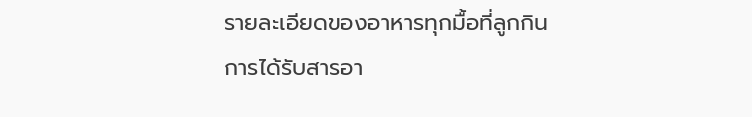รายละเอียดของอาหารทุกมื้อที่ลูกกิน การได้รับสารอา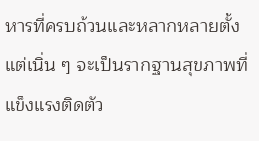หารที่ครบถ้วนและหลากหลายตั้งแต่เนิ่น ๆ จะเป็นรากฐานสุขภาพที่แข็งแรงติดตัว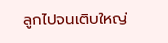ลูกไปจนเติบใหญ่